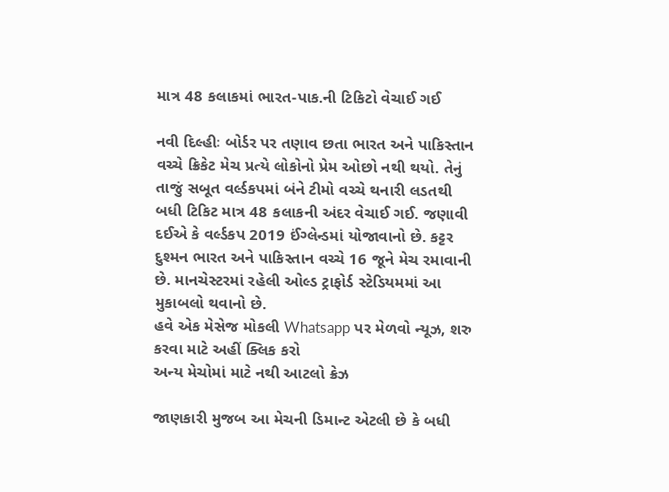માત્ર 48 કલાકમાં ભારત-પાક.ની ટિકિટો વેચાઈ ગઈ

નવી દિલ્હીઃ બોર્ડર પર તણાવ છતા ભારત અને પાકિસ્તાન વચ્ચે ક્રિકેટ મેચ પ્રત્યે લોકોનો પ્રેમ ઓછો નથી થયો. તેનું તાજું સબૂત વર્લ્ડકપમાં બંને ટીમો વચ્ચે થનારી લડતથી બધી ટિકિટ માત્ર 48 કલાકની અંદર વેચાઈ ગઈ. જણાવી દઈએ કે વર્લ્ડકપ 2019 ઈંગ્લેન્ડમાં યોજાવાનો છે. કટ્ટર દુશ્મન ભારત અને પાકિસ્તાન વચ્ચે 16 જૂને મેચ રમાવાની છે. માનચેસ્ટરમાં રહેલી ઓલ્ડ ટ્રાફોર્ડ સ્ટેડિયમમાં આ મુકાબલો થવાનો છે.
હવે એક મેસેજ મોકલી Whatsapp પર મેળવો ન્યૂઝ, શરુ કરવા માટે અહીં ક્લિક કરો
અન્ય મેચોમાં માટે નથી આટલો ક્રેઝ

જાણકારી મુજબ આ મેચની ડિમાન્ટ એટલી છે કે બધી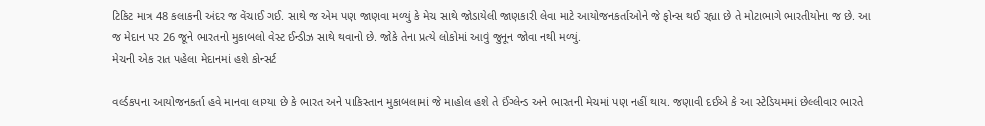ટિકિટ માત્ર 48 કલાકની અંદર જ વેંચાઈ ગઈ. સાથે જ એમ પણ જાણવા મળ્યું કે મેચ સાથે જોડાયેલી જાણકારી લેવા માટે આયોજનકર્તાઓને જે ફોન્સ થઈ રહ્યા છે તે મોટાભાગે ભારતીયોના જ છે. આ જ મેદાન પર 26 જૂને ભારતનો મુકાબલો વેસ્ટ ઈન્ડીઝ સાથે થવાનો છે. જોકે તેના પ્રત્યે લોકોમાં આવું જુનૂન જોવા નથી મળ્યું.
મેચની એક રાત પહેલા મેદાનમાં હશે કોન્સર્ટ

વર્લ્ડકપના આયોજનકર્તા હવે માનવા લાગ્યા છે કે ભારત અને પાકિસ્તાન મુકાબલામાં જે માહોલ હશે તે ઈંગ્લેન્ડ અને ભારતની મેચમાં પણ નહીં થાય. જણાવી દઈએ કે આ સ્ટેડિયમમાં છેલ્લીવાર ભારતે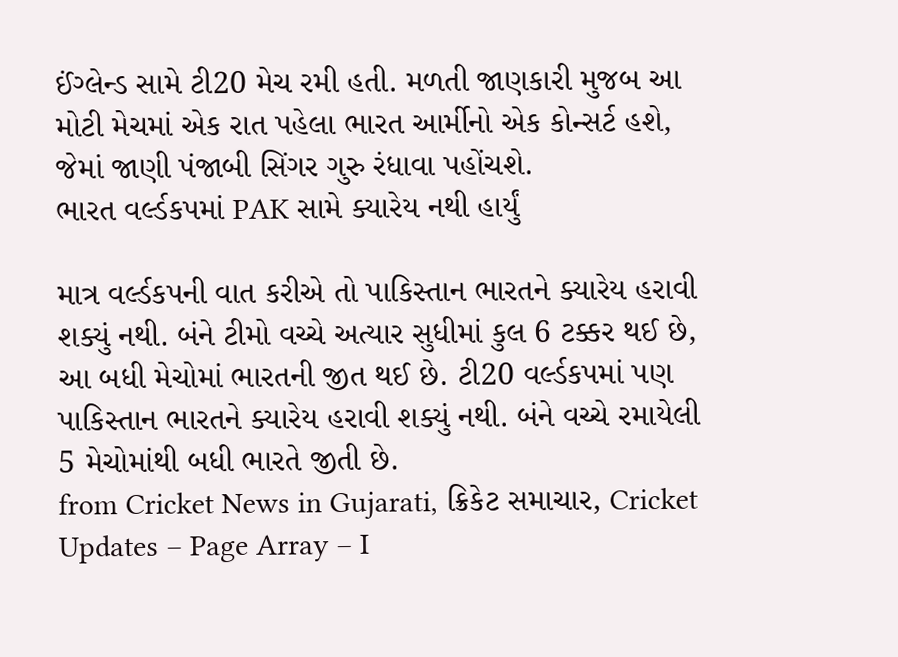ઈંગ્લેન્ડ સામે ટી20 મેચ રમી હતી. મળતી જાણકારી મુજબ આ મોટી મેચમાં એક રાત પહેલા ભારત આર્મીનો એક કોન્સર્ટ હશે, જેમાં જાણી પંજાબી સિંગર ગુરુ રંધાવા પહોંચશે.
ભારત વર્લ્ડકપમાં PAK સામે ક્યારેય નથી હાર્યું

માત્ર વર્લ્ડકપની વાત કરીએ તો પાકિસ્તાન ભારતને ક્યારેય હરાવી શક્યું નથી. બંને ટીમો વચ્ચે અત્યાર સુધીમાં કુલ 6 ટક્કર થઈ છે, આ બધી મેચોમાં ભારતની જીત થઈ છે. ટી20 વર્લ્ડકપમાં પણ પાકિસ્તાન ભારતને ક્યારેય હરાવી શક્યું નથી. બંને વચ્ચે રમાયેલી 5 મેચોમાંથી બધી ભારતે જીતી છે.
from Cricket News in Gujarati, ક્રિકેટ સમાચાર, Cricket Updates – Page Array – I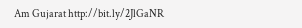Am Gujarat http://bit.ly/2JlGaNR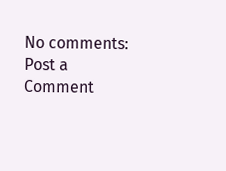No comments:
Post a Comment